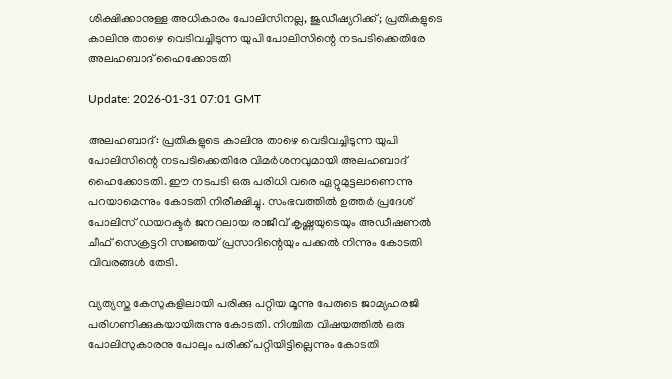ശിക്ഷിക്കാനുള്ള അധികാരം പോലിസിനല്ല, ജുഡീഷ്യറിക്ക്; പ്രതികളുടെ കാലിനു താഴെ വെടിവച്ചിടുന്ന യുപി പോലിസിന്റെ നടപടിക്കെതിരേ അലഹബാദ് ഹൈക്കോടതി

Update: 2026-01-31 07:01 GMT

അലഹബാദ്: പ്രതികളുടെ കാലിനു താഴെ വെടിവച്ചിടുന്ന യുപി പോലിസിന്റെ നടപടിക്കെതിരേ വിമര്‍ശനവുമായി അലഹബാദ് ഹൈക്കോടതി. ഈ നടപടി ഒരു പരിധി വരെ ഏറ്റുമുട്ടലാണെന്നു പറയാമെന്നും കോടതി നിരീക്ഷിച്ചു. സംഭവത്തില്‍ ഉത്തര്‍ പ്രദേശ് പോലിസ് ഡയറക്ടര്‍ ജനറലായ രാജീവ് കൃഷ്ണയുടെയും അഡീഷണല്‍ ചീഫ് സെക്രട്ടറി സജ്ഞയ് പ്രസാദിന്റെയും പക്കല്‍ നിന്നും കോടതി വിവരങ്ങള്‍ തേടി.

വ്യത്യസ്ത കേസുകളിലായി പരിക്കു പറ്റിയ മൂന്നു പേരുടെ ജാമ്യഹരജി പരിഗണിക്കുകയായിരുന്നു കോടതി. നിശ്ചിത വിഷയത്തില്‍ ഒരു പോലിസുകാരനു പോലും പരിക്ക് പറ്റിയിട്ടില്ലെന്നും കോടതി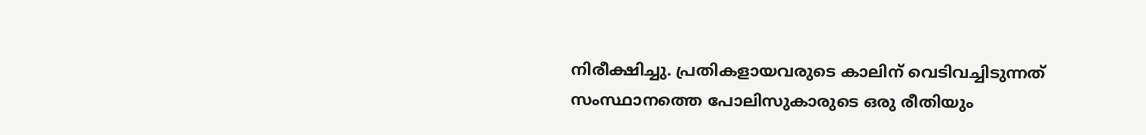നിരീക്ഷിച്ചു. പ്രതികളായവരുടെ കാലിന് വെടിവച്ചിടുന്നത് സംസ്ഥാനത്തെ പോലിസുകാരുടെ ഒരു രീതിയും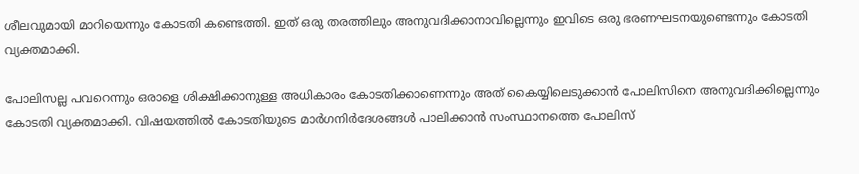ശീലവുമായി മാറിയെന്നും കോടതി കണ്ടെത്തി. ഇത് ഒരു തരത്തിലും അനുവദിക്കാനാവില്ലെന്നും ഇവിടെ ഒരു ഭരണഘടനയുണ്ടെന്നും കോടതി വ്യക്തമാക്കി.

പോലിസല്ല പവറെന്നും ഒരാളെ ശിക്ഷിക്കാനുള്ള അധികാരം കോടതിക്കാണെന്നും അത് കൈയ്യിലെടുക്കാന്‍ പോലിസിനെ അനുവദിക്കില്ലെന്നും കോടതി വ്യക്തമാക്കി. വിഷയത്തില്‍ കോടതിയുടെ മാര്‍ഗനിര്‍ദേശങ്ങള്‍ പാലിക്കാന്‍ സംസ്ഥാനത്തെ പോലിസ്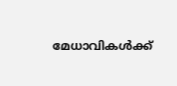മേധാവികള്‍ക്ക്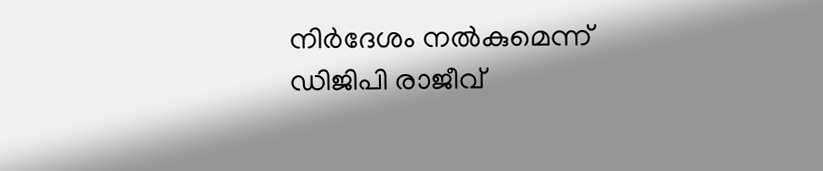നിര്‍ദേശം നല്‍കുമെന്ന് ഡിജിപി രാജീവ്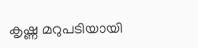കൃഷ്ണ മറുപടിയായി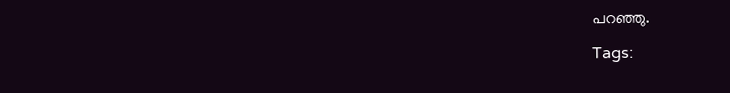പറഞ്ഞു.

Tags: